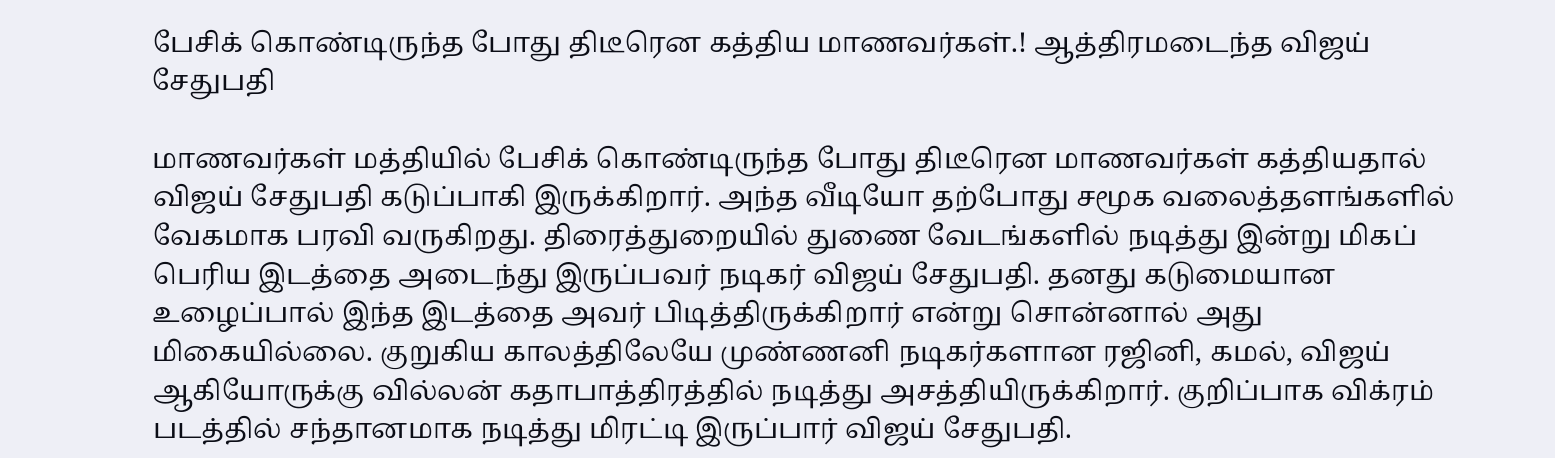பேசிக் கொண்டிருந்த போது திடீரென கத்திய மாணவர்கள்.! ஆத்திரமடைந்த விஜய் சேதுபதி

மாணவர்கள் மத்தியில் பேசிக் கொண்டிருந்த போது திடீரென மாணவர்கள் கத்தியதால் விஜய் சேதுபதி கடுப்பாகி இருக்கிறார். அந்த வீடியோ தற்போது சமூக வலைத்தளங்களில் வேகமாக பரவி வருகிறது. திரைத்துறையில் துணை வேடங்களில் நடித்து இன்று மிகப் பெரிய இடத்தை அடைந்து இருப்பவர் நடிகர் விஜய் சேதுபதி. தனது கடுமையான உழைப்பால் இந்த இடத்தை அவர் பிடித்திருக்கிறார் என்று சொன்னால் அது மிகையில்லை. குறுகிய காலத்திலேயே முண்ணனி நடிகர்களான ரஜினி, கமல், விஜய் ஆகியோருக்கு வில்லன் கதாபாத்திரத்தில் நடித்து அசத்தியிருக்கிறார். குறிப்பாக விக்ரம் படத்தில் சந்தானமாக நடித்து மிரட்டி இருப்பார் விஜய் சேதுபதி.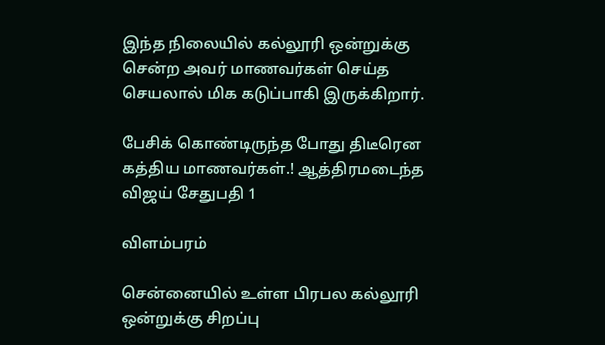இந்த நிலையில் கல்லூரி ஒன்றுக்கு சென்ற அவர் மாணவர்கள் செய்த செயலால் மிக கடுப்பாகி இருக்கிறார்.

பேசிக் கொண்டிருந்த போது திடீரென கத்திய மாணவர்கள்.! ஆத்திரமடைந்த விஜய் சேதுபதி 1

விளம்பரம்

சென்னையில் உள்ள பிரபல கல்லூரி ஒன்றுக்கு சிறப்பு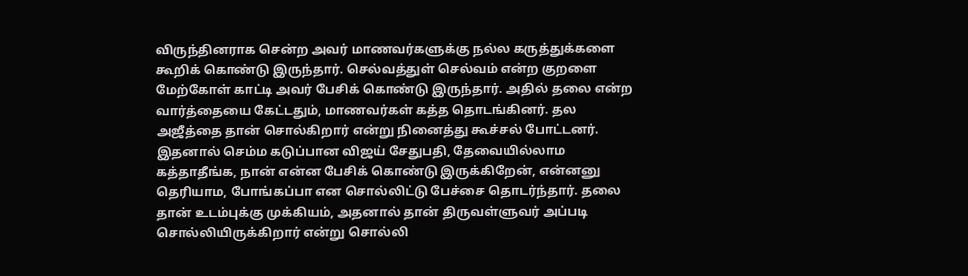விருந்தினராக சென்ற அவர் மாணவர்களுக்கு நல்ல கருத்துக்களை கூறிக் கொண்டு இருந்தார். செல்வத்துள் செல்வம் என்ற குறளை மேற்கோள் காட்டி அவர் பேசிக் கொண்டு இருந்தார். அதில் தலை என்ற வார்த்தையை கேட்டதும், மாணவர்கள் கத்த தொடங்கினர். தல அஜீத்தை தான் சொல்கிறார் என்று நினைத்து கூச்சல் போட்டனர். இதனால் செம்ம கடுப்பான விஜய் சேதுபதி, தேவையில்லாம கத்தாதீங்க, நான் என்ன பேசிக் கொண்டு இருக்கிறேன், என்னனு தெரியாம, போங்கப்பா என சொல்லிட்டு பேச்சை தொடர்ந்தார். தலை தான் உடம்புக்கு முக்கியம், அதனால் தான் திருவள்ளுவர் அப்படி சொல்லியிருக்கிறார் என்று சொல்லி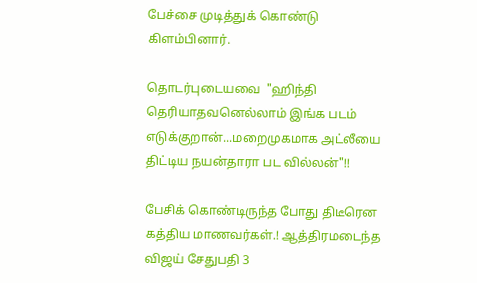பேச்சை முடித்துக் கொண்டு கிளம்பினார்.

தொடர்புடையவை  "ஹிந்தி தெரியாதவனெல்லாம் இங்க படம் எடுக்குறான்...மறைமுகமாக அட்லீயை திட்டிய நயன்தாரா பட வில்லன்"!!

பேசிக் கொண்டிருந்த போது திடீரென கத்திய மாணவர்கள்.! ஆத்திரமடைந்த விஜய் சேதுபதி 3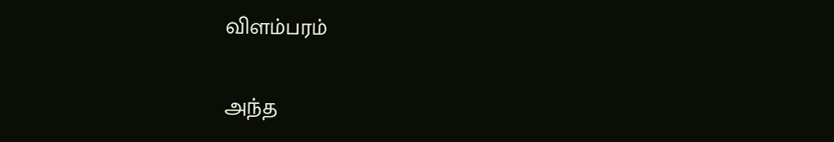விளம்பரம்

அந்த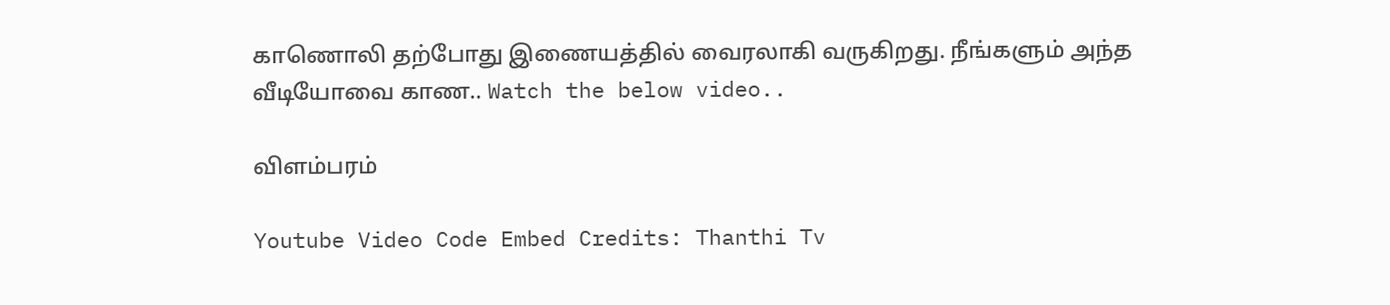காணொலி தற்போது இணையத்தில் வைரலாகி வருகிறது. நீங்களும் அந்த வீடியோவை காண.. Watch the below video..

விளம்பரம்

Youtube Video Code Embed Credits: Thanthi Tv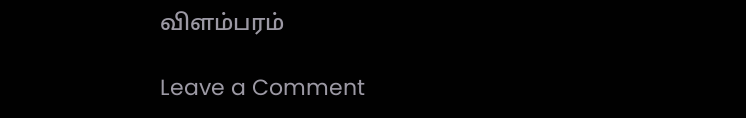விளம்பரம்

Leave a Comment